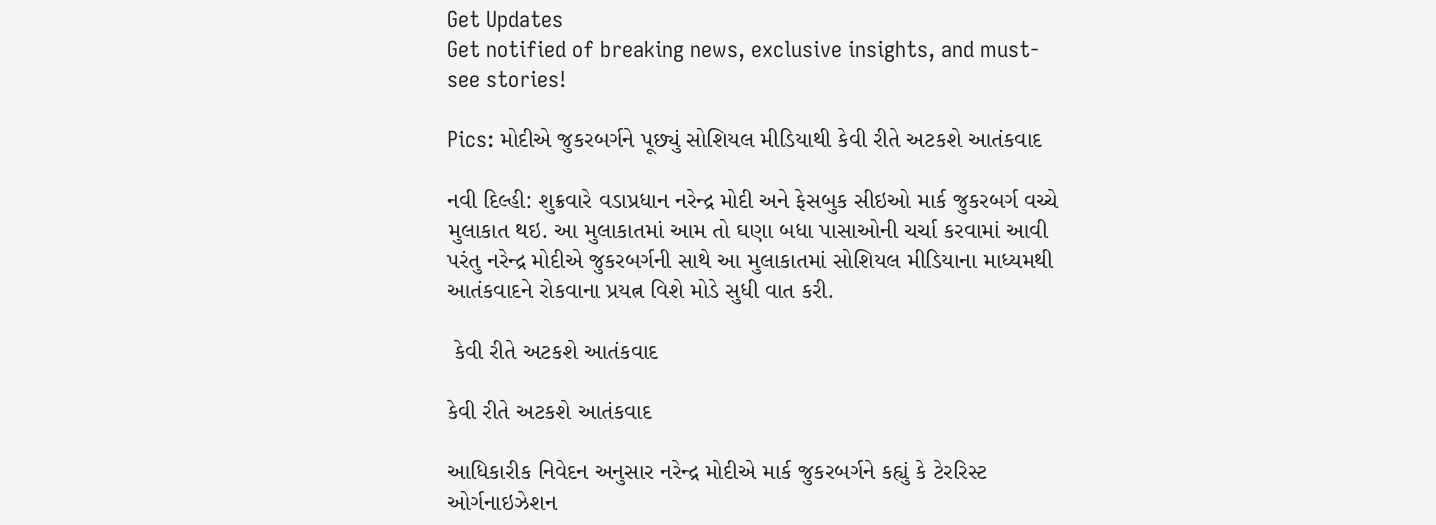Get Updates
Get notified of breaking news, exclusive insights, and must-see stories!

Pics: મોદીએ જુકરબર્ગને પૂછ્યું સોશિયલ મીડિયાથી કેવી રીતે અટકશે આતંકવાદ

નવી દિલ્હી: શુક્રવારે વડાપ્રધાન નરેન્દ્ર મોદી અને ફેસબુક સીઇઓ માર્ક જુકરબર્ગ વચ્ચે મુલાકાત થઇ. આ મુલાકાતમાં આમ તો ઘણા બધા પાસાઓની ચર્ચા કરવામાં આવી પરંતુ નરેન્દ્ર મોદીએ જુકરબર્ગની સાથે આ મુલાકાતમાં સોશિયલ મીડિયાના માધ્યમથી આતંકવાદને રોકવાના પ્રયત્ન વિશે મોડે સુધી વાત કરી.

 કેવી રીતે અટકશે આતંકવાદ

કેવી રીતે અટકશે આતંકવાદ

આધિકારીક નિવેદન અનુસાર નરેન્દ્ર મોદીએ માર્ક જુકરબર્ગને કહ્યું કે ટેરરિસ્ટ ઓર્ગનાઇઝેશન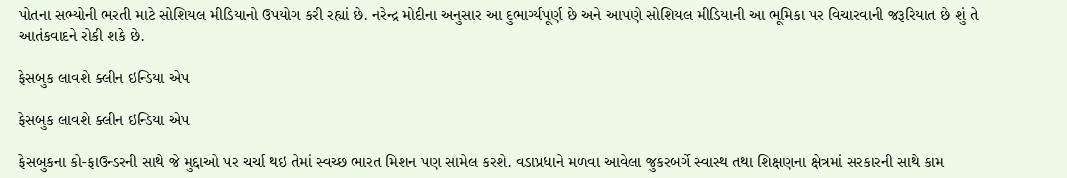પોતના સભ્યોની ભરતી માટે સોશિયલ મીડિયાનો ઉપયોગ કરી રહ્યાં છે. નરેન્દ્ર મોદીના અનુસાર આ દુભાર્ગ્યપૂર્ણ છે અને આપણે સોશિયલ મીડિયાની આ ભૂમિકા પર વિચારવાની જરૂરિયાત છે શું તે આતંકવાદને રોકી શકે છે.

ફેસબુક લાવશે ક્લીન ઇન્ડિયા એપ

ફેસબુક લાવશે ક્લીન ઇન્ડિયા એપ

ફેસબુકના કો-ફાઉન્ડરની સાથે જે મુદ્દાઓ પર ચર્ચા થઇ તેમાં સ્વચ્છ ભારત મિશન પણ સામેલ કરશે. વડાપ્રધાને મળવા આવેલા જુકરબર્ગે સ્વાસ્થ તથા શિક્ષણના ક્ષેત્રમાં સરકારની સાથે કામ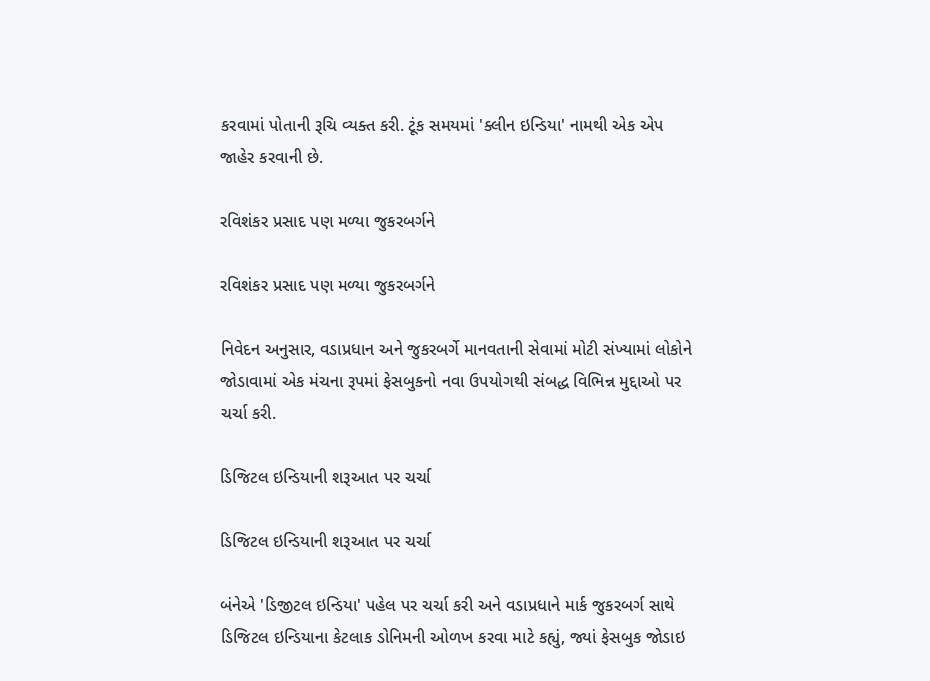કરવામાં પોતાની રૂચિ વ્યક્ત કરી. ટૂંક સમયમાં 'ક્લીન ઇન્ડિયા' નામથી એક એપ જાહેર કરવાની છે.

રવિશંકર પ્રસાદ પણ મળ્યા જુકરબર્ગને

રવિશંકર પ્રસાદ પણ મળ્યા જુકરબર્ગને

નિવેદન અનુસાર, વડાપ્રધાન અને જુકરબર્ગે માનવતાની સેવામાં મોટી સંખ્યામાં લોકોને જોડાવામાં એક મંચના રૂપમાં ફેસબુકનો નવા ઉપયોગથી સંબદ્ધ વિભિન્ન મુદ્દાઓ પર ચર્ચા કરી.

ડિજિટલ ઇન્ડિયાની શરૂઆત પર ચર્ચા

ડિજિટલ ઇન્ડિયાની શરૂઆત પર ચર્ચા

બંનેએ 'ડિજીટલ ઇન્ડિયા' પહેલ પર ચર્ચા કરી અને વડાપ્રધાને માર્ક જુકરબર્ગ સાથે ડિજિટલ ઇન્ડિયાના કેટલાક ડોનિમની ઓળખ કરવા માટે કહ્યું, જ્યાં ફેસબુક જોડાઇ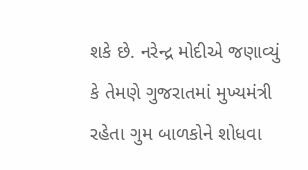શકે છે. નરેન્દ્ર મોદીએ જણાવ્યું કે તેમણે ગુજરાતમાં મુખ્યમંત્રી રહેતા ગુમ બાળકોને શોધવા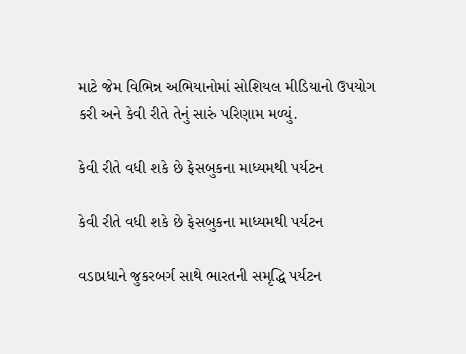માટે જેમ વિભિન્ન અભિયાનોમાં સોશિયલ મીડિયાનો ઉપયોગ કરી અને કેવી રીતે તેનું સારું પરિણામ મળ્યું.

કેવી રીતે વધી શકે છે ફેસબુકના માધ્યમથી પર્યટન

કેવી રીતે વધી શકે છે ફેસબુકના માધ્યમથી પર્યટન

વડાપ્રધાને જુકરબર્ગ સાથે ભારતની સમૃદ્ધિ પર્યટન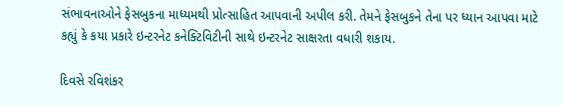સંભાવનાઓને ફેસબુકના માધ્યમથી પ્રોત્સાહિત આપવાની અપીલ કરી. તેમને ફેસબુકને તેના પર ધ્યાન આપવા માટે કહ્યું કે કયા પ્રકારે ઇન્ટરનેટ કનેક્ટિવિટીની સાથે ઇન્ટરનેટ સાક્ષરતા વધારી શકાય.

દિવસે રવિશંકર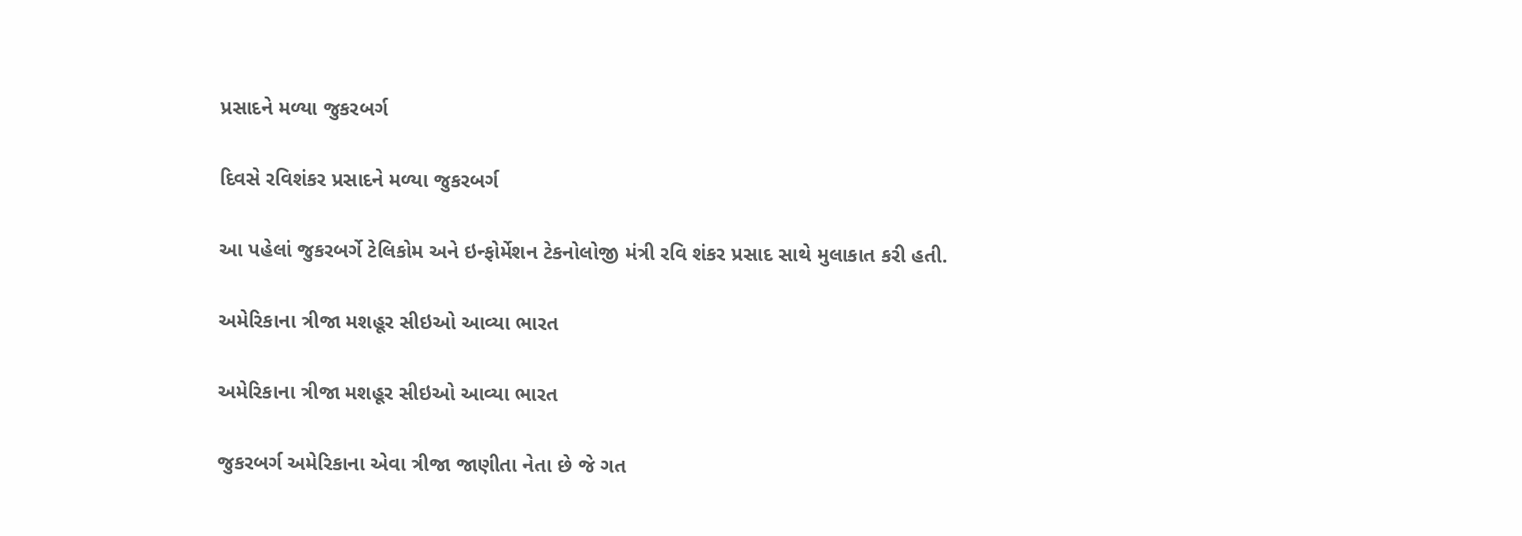પ્રસાદને મળ્યા જુકરબર્ગ

દિવસે રવિશંકર પ્રસાદને મળ્યા જુકરબર્ગ

આ પહેલાં જુકરબર્ગે ટેલિકોમ અને ઇન્ફોર્મેશન ટેકનોલોજી મંત્રી રવિ શંકર પ્રસાદ સાથે મુલાકાત કરી હતી.

અમેરિકાના ત્રીજા મશહૂર સીઇઓ આવ્યા ભારત

અમેરિકાના ત્રીજા મશહૂર સીઇઓ આવ્યા ભારત

જુકરબર્ગ અમેરિકાના એવા ત્રીજા જાણીતા નેતા છે જે ગત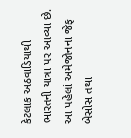કેટલાક અઠવાડિયાથી ભારતની યાત્રા પર આવ્યા છે. આ પહેલાં અમેજોનના જેફ બેસોસ તથા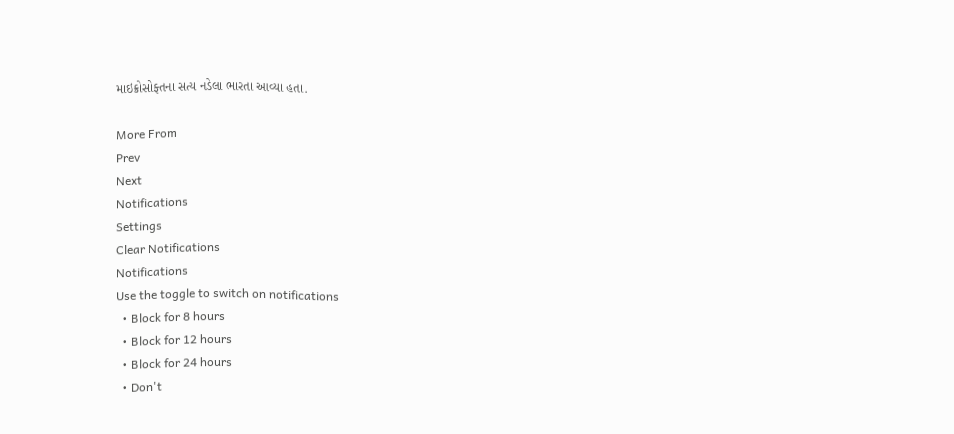માઇક્રોસોફ્તના સત્ય નડેલા ભારતા આવ્યા હતા.

More From
Prev
Next
Notifications
Settings
Clear Notifications
Notifications
Use the toggle to switch on notifications
  • Block for 8 hours
  • Block for 12 hours
  • Block for 24 hours
  • Don't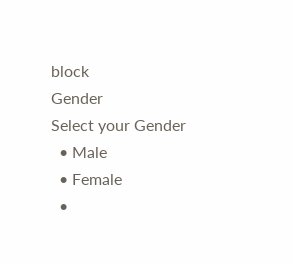block
Gender
Select your Gender
  • Male
  • Female
  •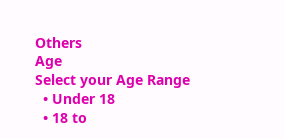Others
Age
Select your Age Range
  • Under 18
  • 18 to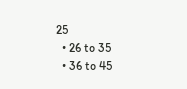25
  • 26 to 35
  • 36 to 45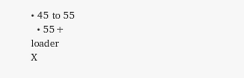• 45 to 55
  • 55+
loader
X